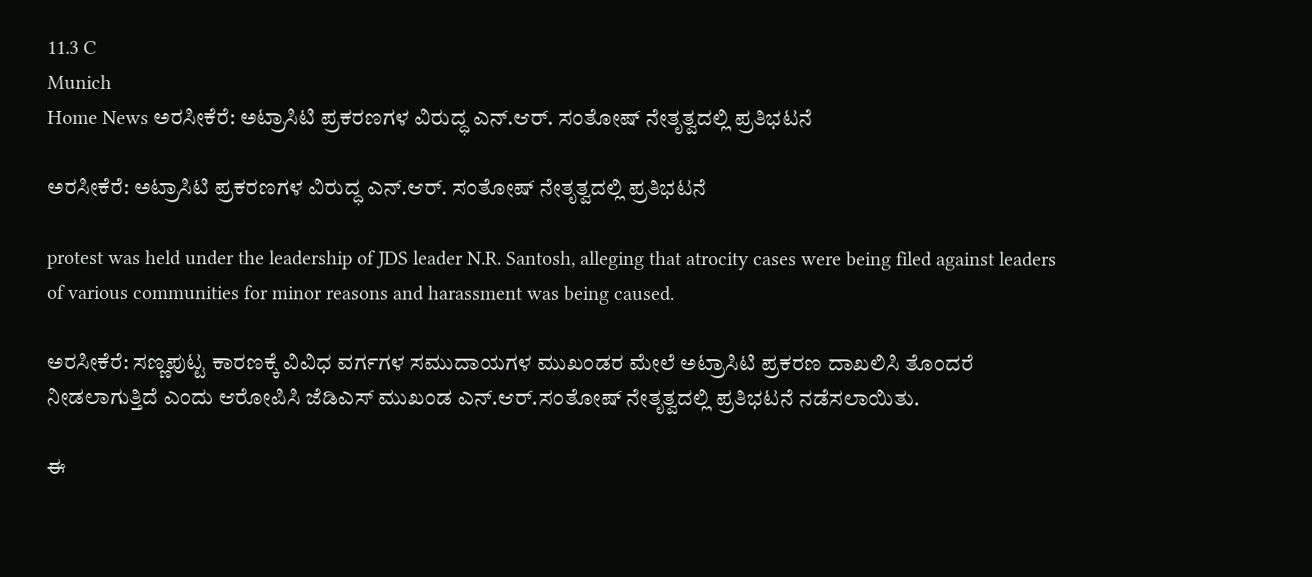11.3 C
Munich
Home News ಅರಸೀಕೆರೆ: ಅಟ್ರಾಸಿಟಿ ಪ್ರಕರಣಗಳ ವಿರುದ್ಧ ಎನ್.ಆರ್. ಸಂತೋಷ್ ನೇತೃತ್ವದಲ್ಲಿ ಪ್ರತಿಭಟನೆ

ಅರಸೀಕೆರೆ: ಅಟ್ರಾಸಿಟಿ ಪ್ರಕರಣಗಳ ವಿರುದ್ಧ ಎನ್.ಆರ್. ಸಂತೋಷ್ ನೇತೃತ್ವದಲ್ಲಿ ಪ್ರತಿಭಟನೆ

protest was held under the leadership of JDS leader N.R. Santosh, alleging that atrocity cases were being filed against leaders of various communities for minor reasons and harassment was being caused.

ಅರಸೀಕೆರೆ: ಸಣ್ಣಪುಟ್ಟ ಕಾರಣಕ್ಕೆ ವಿವಿಧ ವರ್ಗಗಳ ಸಮುದಾಯಗಳ ಮುಖಂಡರ ಮೇಲೆ‌ ಅಟ್ರಾಸಿಟಿ ಪ್ರಕರಣ ದಾಖಲಿಸಿ ತೊಂದರೆ ನೀಡಲಾಗುತ್ತಿದೆ ಎಂದು ಆರೋಪಿಸಿ ಜೆಡಿಎಸ್ ಮುಖಂಡ ಎನ್.ಆರ್.ಸಂತೋಷ್ ನೇತೃತ್ವದಲ್ಲಿ ಪ್ರತಿಭಟನೆ ನಡೆಸಲಾಯಿತು.

ಈ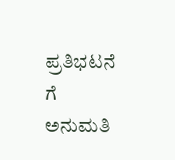ಪ್ರತಿಭಟನೆ ಗೆ ಅನುಮತಿ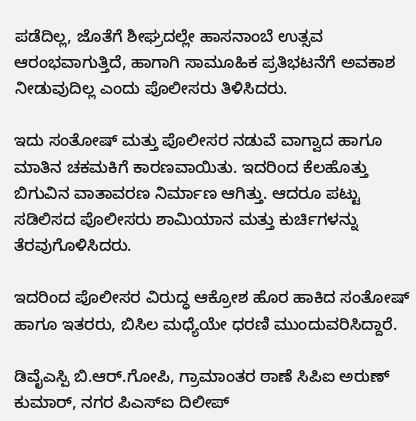ಪಡೆದಿಲ್ಲ, ಜೊತೆಗೆ ಶೀಘ್ರದಲ್ಲೇ ಹಾಸನಾಂಬೆ ಉತ್ಸವ ಆರಂಭವಾಗುತ್ತಿದೆ, ಹಾಗಾಗಿ ಸಾಮೂಹಿಕ ಪ್ರತಿಭಟನೆಗೆ ಅವಕಾಶ ನೀಡುವುದಿಲ್ಲ ಎಂದು ಪೊಲೀಸರು ತಿಳಿಸಿದರು.

ಇದು ಸಂತೋಷ್ ಮತ್ತು ಪೊಲೀಸರ ನಡುವೆ ವಾಗ್ವಾದ ಹಾಗೂ ಮಾತಿನ ಚಕಮಕಿಗೆ ಕಾರಣವಾಯಿತು. ಇದರಿಂದ ‌ಕೆಲಹೊತ್ತು ಬಿಗುವಿನ ವಾತಾವರಣ ನಿರ್ಮಾಣ ಆಗಿತ್ತು. ಆದರೂ ಪಟ್ಟು ಸಡಿಲಿಸದ ಪೊಲೀಸರು ಶಾಮಿಯಾನ ಮತ್ತು ಕುರ್ಚಿಗಳನ್ನು ತೆರವುಗೊಳಿಸಿದರು.

ಇದರಿಂದ ಪೊಲೀಸರ ವಿರುದ್ಧ ಆಕ್ರೋಶ ಹೊರ ಹಾಕಿದ ಸಂತೋಷ್ ಹಾಗೂ ಇತರರು, ಬಿಸಿಲ ಮಧ್ಯೆಯೇ ಧರಣಿ ಮುಂದುವರಿಸಿದ್ದಾರೆ.

ಡಿವೈಎಸ್ಪಿ ಬಿ.ಆರ್.ಗೋಪಿ, ಗ್ರಾಮಾಂತರ ಠಾಣೆ ಸಿಪಿಐ ಅರುಣ್ ಕುಮಾರ್, ನಗರ ಪಿಎಸ್ಐ ದಿಲೀಪ್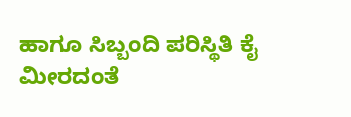ಹಾಗೂ ಸಿಬ್ಬಂದಿ ಪರಿಸ್ಥಿತಿ ಕೈ ಮೀರದಂತೆ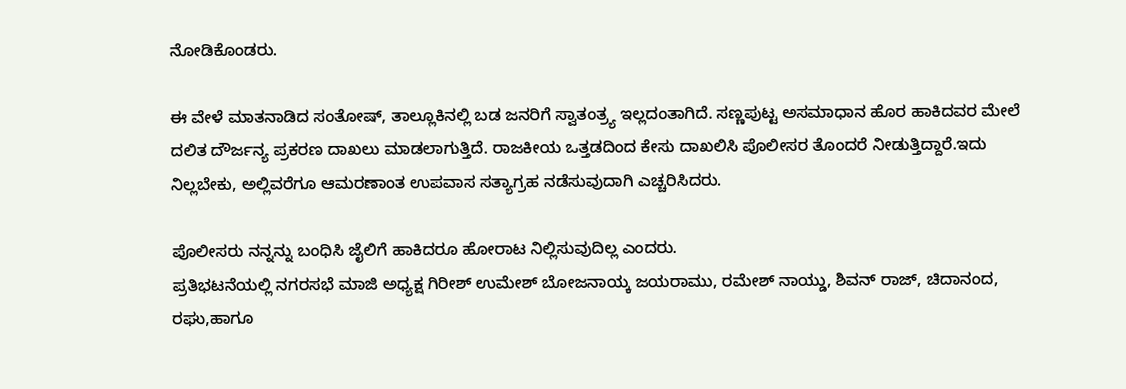ನೋಡಿಕೊಂಡರು.

ಈ ವೇಳೆ ಮಾತನಾಡಿದ ಸಂತೋಷ್, ತಾಲ್ಲೂಕಿನಲ್ಲಿ ಬಡ ಜನರಿಗೆ ಸ್ವಾತಂತ್ರ್ಯ ಇಲ್ಲದಂತಾಗಿದೆ. ಸಣ್ಣಪುಟ್ಟ ಅಸಮಾಧಾನ ಹೊರ ಹಾಕಿದವರ ಮೇಲೆ ದಲಿತ ದೌರ್ಜನ್ಯ ಪ್ರಕರಣ ದಾಖಲು ಮಾಡಲಾಗುತ್ತಿದೆ. ರಾಜಕೀಯ ಒತ್ತಡದಿಂದ ಕೇಸು ದಾಖಲಿಸಿ ಪೊಲೀಸರ ತೊಂದರೆ ನೀಡುತ್ತಿದ್ದಾರೆ.ಇದು ನಿಲ್ಲಬೇಕು, ಅಲ್ಲಿವರೆಗೂ ಆಮರಣಾಂತ ಉಪವಾಸ ಸತ್ಯಾಗ್ರಹ ನಡೆಸುವುದಾಗಿ ಎಚ್ಚರಿಸಿದರು.

ಪೊಲೀಸರು ನನ್ನನ್ನು ಬಂಧಿಸಿ ಜೈಲಿಗೆ ಹಾಕಿದರೂ ಹೋರಾಟ ನಿಲ್ಲಿಸುವುದಿಲ್ಲ ಎಂದರು.
ಪ್ರತಿಭಟನೆಯಲ್ಲಿ ನಗರಸಭೆ ಮಾಜಿ ಅಧ್ಯಕ್ಷ ಗಿರೀಶ್ ಉಮೇಶ್ ಬೋಜನಾಯ್ಕ ಜಯರಾಮು, ರಮೇಶ್ ನಾಯ್ಡು, ಶಿವನ್ ರಾಜ್, ಚಿದಾನಂದ, ರಘು,ಹಾಗೂ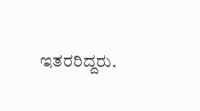ಇತರರಿದ್ದರು.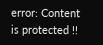error: Content is protected !!